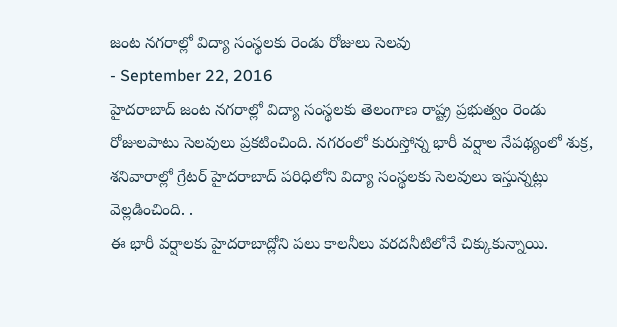జంట నగరాల్లో విద్యా సంస్థలకు రెండు రోజులు సెలవు
- September 22, 2016
హైదరాబాద్ జంట నగరాల్లో విద్యా సంస్థలకు తెలంగాణ రాష్ట్ర ప్రభుత్వం రెండు రోజులపాటు సెలవులు ప్రకటించింది. నగరంలో కురుస్తోన్న భారీ వర్షాల నేపథ్యంలో శుక్ర, శనివారాల్లో గ్రేటర్ హైదరాబాద్ పరిధిలోని విద్యా సంస్థలకు సెలవులు ఇస్తున్నట్లు వెల్లడించింది. .
ఈ భారీ వర్షాలకు హైదరాబాద్లోని పలు కాలనీలు వరదనీటిలోనే చిక్కుకున్నాయి.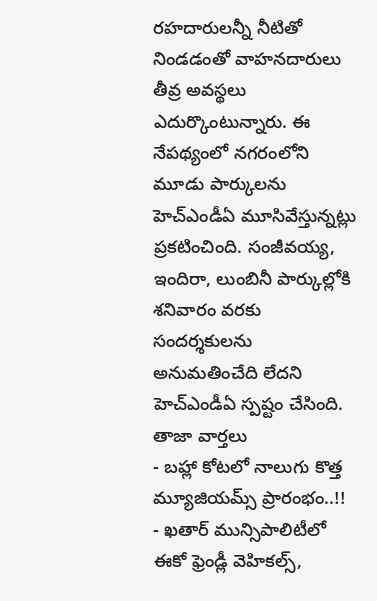రహదారులన్నీ నీటితో నిండడంతో వాహనదారులు తీవ్ర అవస్థలు ఎదుర్కొంటున్నారు. ఈ నేపథ్యంలో నగరంలోని మూడు పార్కులను హెచ్ఎండీఏ మూసివేస్తున్నట్లు ప్రకటించింది. సంజీవయ్య, ఇందిరా, లుంబినీ పార్కుల్లోకి శనివారం వరకు సందర్శకులను అనుమతించేది లేదని హెచ్ఎండీఏ స్పష్టం చేసింది.
తాజా వార్తలు
- బహ్లా కోటలో నాలుగు కొత్త మ్యూజియమ్స్ ప్రారంభం..!!
- ఖతార్ మున్సిపాలిటీలో ఈకో ఫ్రెండ్లీ వెహికల్స్,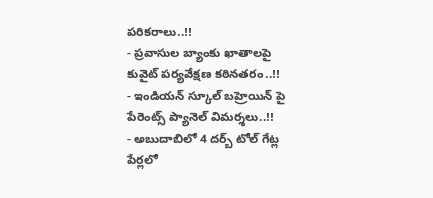పరికరాలు..!!
- ప్రవాసుల బ్యాంకు ఖాతాలపై కువైట్ పర్యవేక్షణ కఠినతరం..!!
- ఇండియన్ స్కూల్ బహ్రెయిన్ పై పేరెంట్స్ ప్యానెల్ విమర్శలు..!!
- అబుదాబిలో 4 దర్బ్ టోల్ గేట్ల పేర్లలో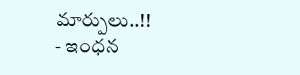మార్పులు..!!
- ఇంధన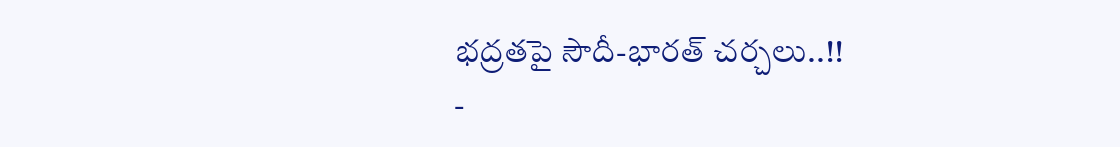భద్రతపై సౌదీ-భారత్ చర్చలు..!!
-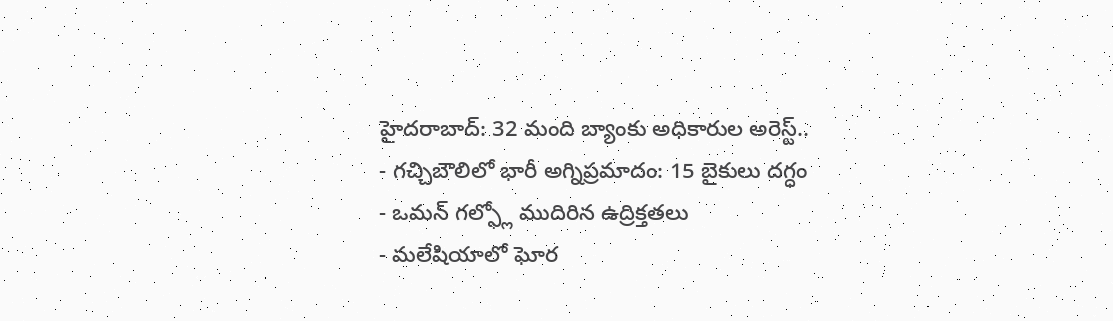హైదరాబాద్: 32 మంది బ్యాంకు అధికారుల అరెస్ట్..
- గచ్చిబౌలిలో భారీ అగ్నిప్రమాదం: 15 బైకులు దగ్ధం
- ఒమన్ గల్ఫ్లో ముదిరిన ఉద్రిక్తతలు
- మలేషియాలో ఘోర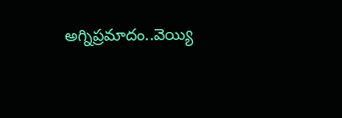అగ్నిప్రమాదం..వెయ్యి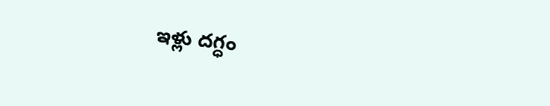ఇళ్లు దగ్ధం